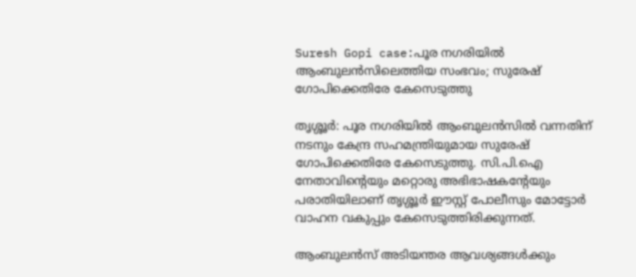Suresh Gopi case:പൂര നഗരിയിൽ ആംബുലൻസിലെത്തിയ സംഭവം; സുരേഷ് ഗോപിക്കെതിരേ കേസെടുത്തു

തൃശ്ശൂര്‍: പൂര നഗരിയില്‍ ആംബുലന്‍സില്‍ വന്നതിന് നടനും കേന്ദ്ര സഹമന്ത്രിയുമായ സുരേഷ് ഗോപിക്കെതിരേ കേസെടുത്തു. സി.പി.ഐ നേതാവിന്റെയും മറ്റൊരു അഭിഭാഷകന്റേയും പരാതിയിലാണ് തൃശ്ശൂര്‍ ഈസ്റ്റ് പോലീസും മോട്ടോര്‍ വാഹന വകുപ്പും കേസെടുത്തിരിക്കുന്നത്.

ആംബുലന്‍സ് അടിയന്തര ആവശ്യങ്ങള്‍ക്കും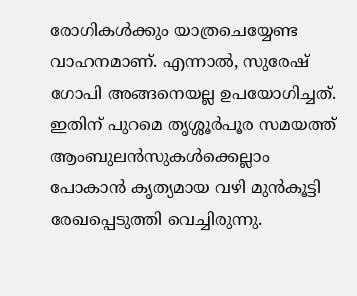രോഗികള്‍ക്കും യാത്രചെയ്യേണ്ട വാഹനമാണ്. എന്നാല്‍, സുരേഷ് ഗോപി അങ്ങനെയല്ല ഉപയോഗിച്ചത്. ഇതിന് പുറമെ തൃശ്ശൂര്‍പൂര സമയത്ത് ആംബുലന്‍സുകള്‍ക്കെല്ലാം പോകാന്‍ കൃത്യമായ വഴി മുന്‍കൂട്ടി രേഖപ്പെടുത്തി വെച്ചിരുന്നു.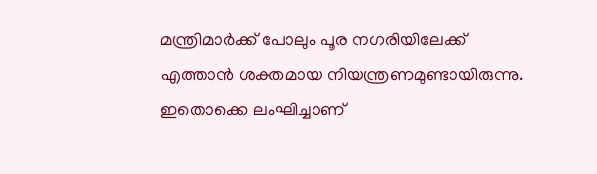മന്ത്രിമാര്‍ക്ക് പോലും പൂര നഗരിയിലേക്ക് എത്താന്‍ ശക്തമായ നിയന്ത്രണമുണ്ടായിരുന്നു. ഇതൊക്കെ ലംഘിച്ചാണ്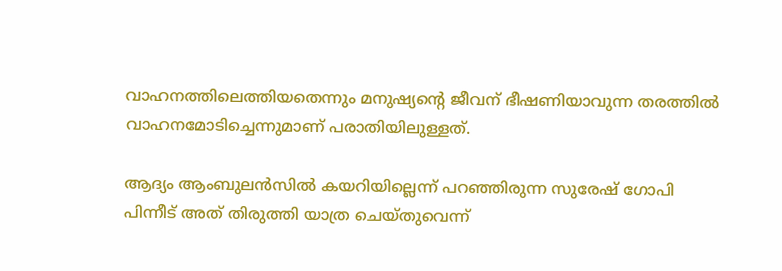വാഹനത്തിലെത്തിയതെന്നും മനുഷ്യന്റെ ജീവന് ഭീഷണിയാവുന്ന തരത്തില്‍ വാഹനമോടിച്ചെന്നുമാണ് പരാതിയിലുള്ളത്.

ആദ്യം ആംബുലന്‍സില്‍ കയറിയില്ലെന്ന് പറഞ്ഞിരുന്ന സുരേഷ് ഗോപി പിന്നീട് അത് തിരുത്തി യാത്ര ചെയ്തുവെന്ന്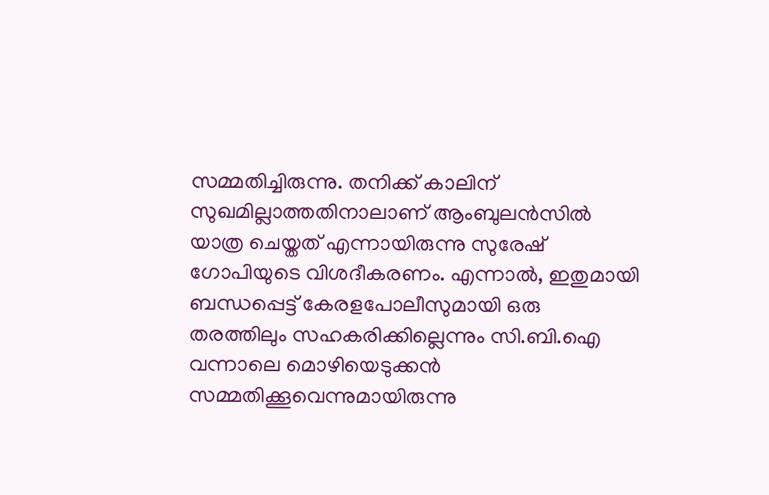സമ്മതിച്ചിരുന്നു. തനിക്ക് കാലിന് സുഖമില്ലാത്തതിനാലാണ് ആംബുലന്‍സില്‍ യാത്ര ചെയ്തത് എന്നായിരുന്നു സുരേഷ് ഗോപിയുടെ വിശദീകരണം. എന്നാല്‍, ഇതുമായി ബന്ധപ്പെട്ട് കേരളപോലീസുമായി ഒരു തരത്തിലും സഹകരിക്കില്ലെന്നും സി.ബി.ഐ വന്നാലെ മൊഴിയെടുക്കന്‍ സമ്മതിക്കൂവെന്നുമായിരുന്നു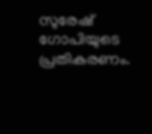സുരേഷ് ഗോപിയുടെ പ്രതികരണം.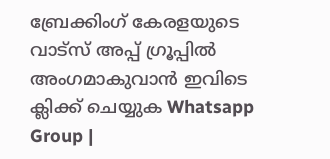ബ്രേക്കിംഗ് കേരളയുടെ വാട്സ് അപ്പ് ഗ്രൂപ്പിൽ അംഗമാകുവാൻ ഇവിടെ ക്ലിക്ക് ചെയ്യുക Whatsapp Group |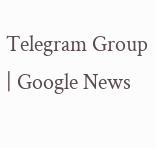Telegram Group | Google News